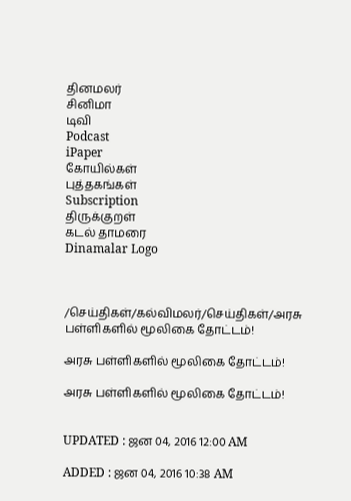தினமலர்
சினிமா
டிவி
Podcast
iPaper
கோயில்கள்
புத்தகங்கள்
Subscription
திருக்குறள்
கடல் தாமரை
Dinamalar Logo



/செய்திகள்/கல்விமலர்/செய்திகள்/அரசு பள்ளிகளில் மூலிகை தோட்டம்!

அரசு பள்ளிகளில் மூலிகை தோட்டம்!

அரசு பள்ளிகளில் மூலிகை தோட்டம்!


UPDATED : ஜன 04, 2016 12:00 AM

ADDED : ஜன 04, 2016 10:38 AM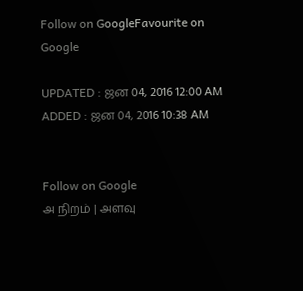Follow on GoogleFavourite on Google

UPDATED : ஜன 04, 2016 12:00 AM ADDED : ஜன 04, 2016 10:38 AM


Follow on Google
அ நிறம் | அளவு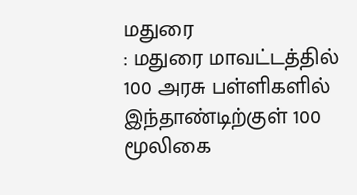மதுரை
: மதுரை மாவட்டத்தில்
100 அரசு பள்ளிகளில் இந்தாண்டிற்குள் 100 மூலிகை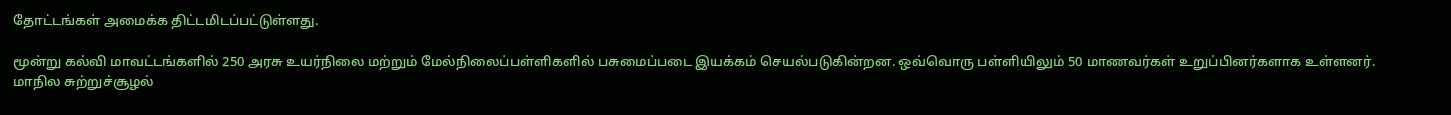தோட்டங்கள் அமைக்க திட்டமிடப்பட்டுள்ளது.

மூன்று கல்வி மாவட்டங்களில் 250 அரசு உயர்நிலை மற்றும் மேல்நிலைப்பள்ளிகளில் பசுமைப்படை இயக்கம் செயல்படுகின்றன. ஒவ்வொரு பள்ளியிலும் 50 மாணவர்கள் உறுப்பினர்களாக உள்ளனர். மாநில சுற்றுச்சூழல்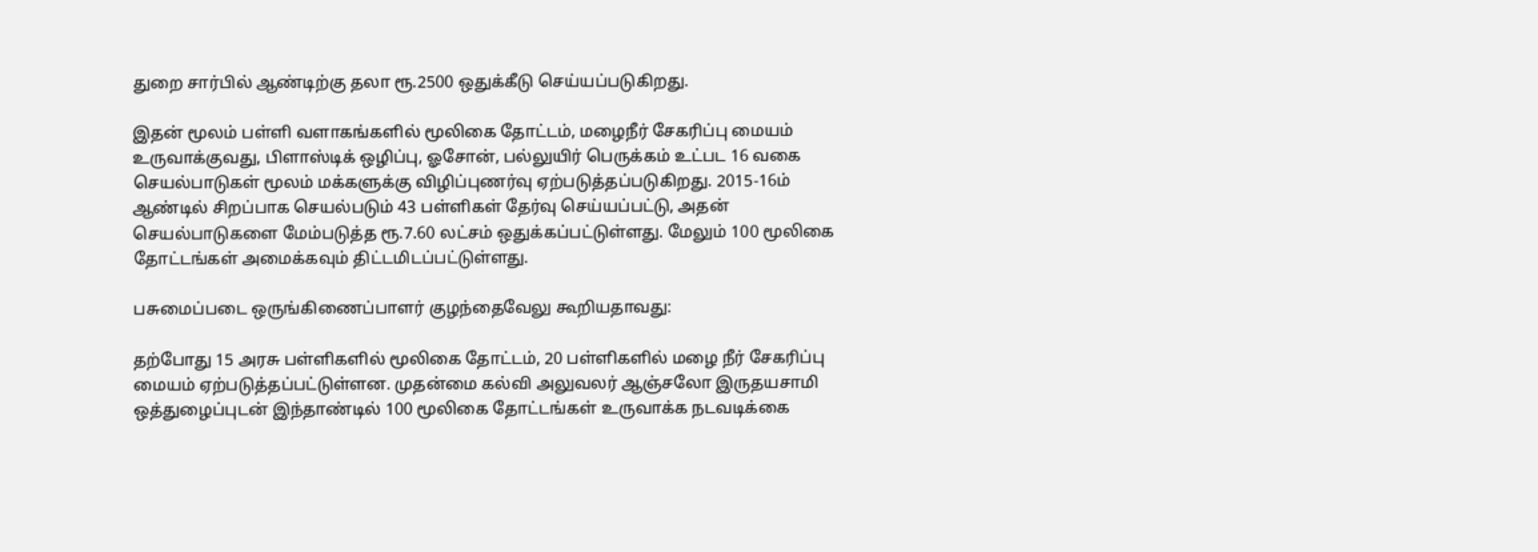துறை சார்பில் ஆண்டிற்கு தலா ரூ.2500 ஒதுக்கீடு செய்யப்படுகிறது.

இதன் மூலம் பள்ளி வளாகங்களில் மூலிகை தோட்டம், மழைநீர் சேகரிப்பு மையம் உருவாக்குவது, பிளாஸ்டிக் ஒழிப்பு, ஓசோன், பல்லுயிர் பெருக்கம் உட்பட 16 வகை செயல்பாடுகள் மூலம் மக்களுக்கு விழிப்புணர்வு ஏற்படுத்தப்படுகிறது. 2015-16ம் ஆண்டில் சிறப்பாக செயல்படும் 43 பள்ளிகள் தேர்வு செய்யப்பட்டு, அதன் செயல்பாடுகளை மேம்படுத்த ரூ.7.60 லட்சம் ஒதுக்கப்பட்டுள்ளது. மேலும் 100 மூலிகை தோட்டங்கள் அமைக்கவும் திட்டமிடப்பட்டுள்ளது.

பசுமைப்படை ஒருங்கிணைப்பாளர் குழந்தைவேலு கூறியதாவது:

தற்போது 15 அரசு பள்ளிகளில் மூலிகை தோட்டம், 20 பள்ளிகளில் மழை நீர் சேகரிப்பு மையம் ஏற்படுத்தப்பட்டுள்ளன. முதன்மை கல்வி அலுவலர் ஆஞ்சலோ இருதயசாமி ஒத்துழைப்புடன் இந்தாண்டில் 100 மூலிகை தோட்டங்கள் உருவாக்க நடவடிக்கை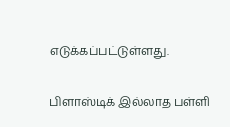எடுக்கப்பட்டுள்ளது.

பிளாஸ்டிக் இல்லாத பள்ளி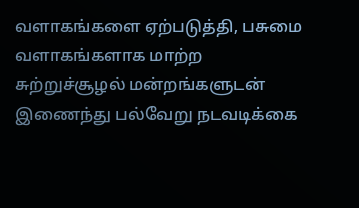வளாகங்களை ஏற்படுத்தி, பசுமை வளாகங்களாக மாற்ற சுற்றுச்சூழல் மன்றங்களுடன் இணைந்து பல்வேறு நடவடிக்கை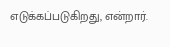எடுக்கப்படுகிறது, என்றார்.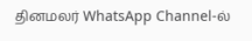தினமலர் WhatsApp Channel-ல்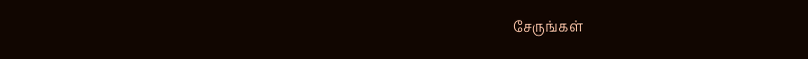சேருங்கள்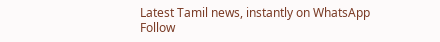Latest Tamil news, instantly on WhatsApp
Follow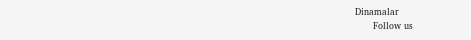Dinamalar
      Follow us